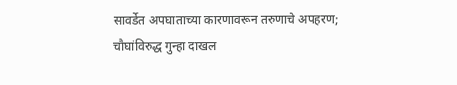सावर्डेत अपघाताच्या कारणावरून तरुणाचे अपहरण; चौघांविरुद्ध गुन्हा दाखल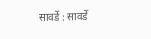सावर्डे : सावर्डे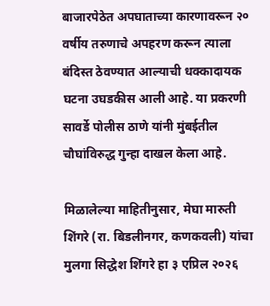बाजारपेठेत अपघाताच्या कारणावरून २० वर्षीय तरुणाचे अपहरण करून त्याला बंदिस्त ठेवण्यात आल्याची धक्कादायक घटना उघडकीस आली आहे. या प्रकरणी सावर्डे पोलीस ठाणे यांनी मुंबईतील चौघांविरुद्ध गुन्हा दाखल केला आहे.

मिळालेल्या माहितीनुसार, मेघा मारुती शिंगरे (रा. बिडलीनगर, कणकवली) यांचा मुलगा सिद्धेश शिंगरे हा ३ एप्रिल २०२६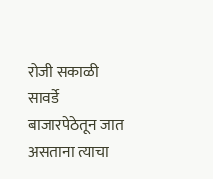रोजी सकाळी सावर्डे बाजारपेठेतून जात असताना त्याचा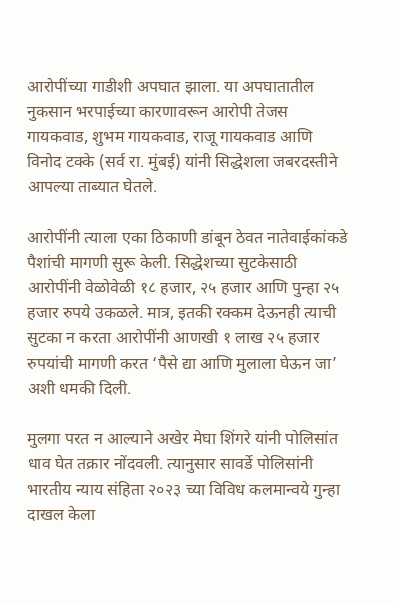आरोपींच्या गाडीशी अपघात झाला. या अपघातातील नुकसान भरपाईच्या कारणावरून आरोपी तेजस गायकवाड, शुभम गायकवाड, राजू गायकवाड आणि विनोद टक्के (सर्व रा. मुंबई) यांनी सिद्धेशला जबरदस्तीने आपल्या ताब्यात घेतले.

आरोपींनी त्याला एका ठिकाणी डांबून ठेवत नातेवाईकांकडे पैशांची मागणी सुरू केली. सिद्धेशच्या सुटकेसाठी आरोपींनी वेळोवेळी १८ हजार, २५ हजार आणि पुन्हा २५ हजार रुपये उकळले. मात्र, इतकी रक्कम देऊनही त्याची सुटका न करता आरोपींनी आणखी १ लाख २५ हजार रुपयांची मागणी करत ‘पैसे द्या आणि मुलाला घेऊन जा’ अशी धमकी दिली.

मुलगा परत न आल्याने अखेर मेघा शिंगरे यांनी पोलिसांत धाव घेत तक्रार नोंदवली. त्यानुसार सावर्डे पोलिसांनी भारतीय न्याय संहिता २०२३ च्या विविध कलमान्वये गुन्हा दाखल केला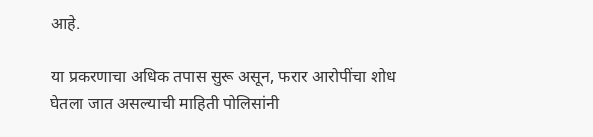आहे.

या प्रकरणाचा अधिक तपास सुरू असून, फरार आरोपींचा शोध घेतला जात असल्याची माहिती पोलिसांनी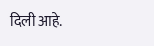दिली आहे.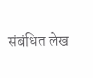संबंधित लेख